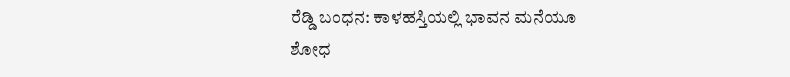ರೆಡ್ಡಿ ಬಂಧನ: ಕಾಳಹಸ್ತಿಯಲ್ಲಿ ಭಾವನ ಮನೆಯೂ ಶೋಧ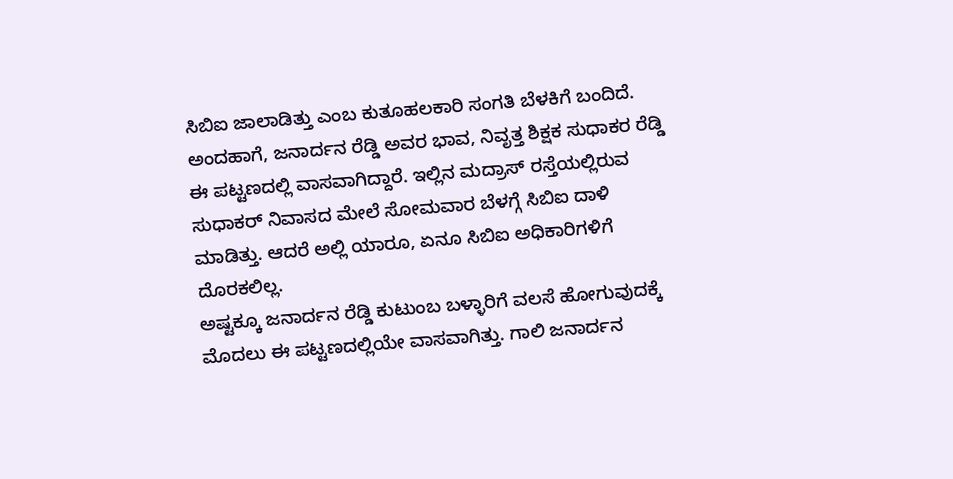ಸಿಬಿಐ ಜಾಲಾಡಿತ್ತು ಎಂಬ ಕುತೂಹಲಕಾರಿ ಸಂಗತಿ ಬೆಳಕಿಗೆ ಬಂದಿದೆ.
ಅಂದಹಾಗೆ, ಜನಾರ್ದನ ರೆಡ್ಡಿ ಅವರ ಭಾವ, ನಿವೃತ್ತ ಶಿಕ್ಷಕ ಸುಧಾಕರ ರೆಡ್ಡಿ ಈ ಪಟ್ಟಣದಲ್ಲಿ ವಾಸವಾಗಿದ್ದಾರೆ. ಇಲ್ಲಿನ ಮದ್ರಾಸ್ ರಸ್ತೆಯಲ್ಲಿರುವ ಸುಧಾಕರ್ ನಿವಾಸದ ಮೇಲೆ ಸೋಮವಾರ ಬೆಳಗ್ಗೆ ಸಿಬಿಐ ದಾಳಿ ಮಾಡಿತ್ತು. ಆದರೆ ಅಲ್ಲಿ ಯಾರೂ, ಏನೂ ಸಿಬಿಐ ಅಧಿಕಾರಿಗಳಿಗೆ ದೊರಕಲಿಲ್ಲ.
ಅಷ್ಟಕ್ಕೂ ಜನಾರ್ದನ ರೆಡ್ಡಿ ಕುಟುಂಬ ಬಳ್ಳಾರಿಗೆ ವಲಸೆ ಹೋಗುವುದಕ್ಕೆ ಮೊದಲು ಈ ಪಟ್ಟಣದಲ್ಲಿಯೇ ವಾಸವಾಗಿತ್ತು. ಗಾಲಿ ಜನಾರ್ದನ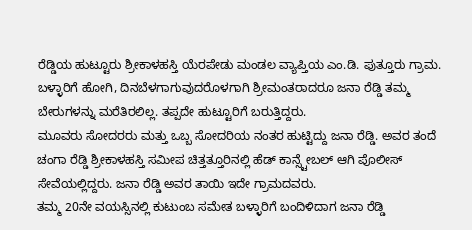ರೆಡ್ಡಿಯ ಹುಟ್ಟೂರು ಶ್ರೀಕಾಳಹಸ್ತಿ ಯೆರಪೇಡು ಮಂಡಲ ವ್ಯಾಪ್ತಿಯ ಎಂ.ಡಿ. ಪುತ್ತೂರು ಗ್ರಾಮ. ಬಳ್ಳಾರಿಗೆ ಹೋಗಿ, ದಿನಬೆಳಗಾಗುವುದರೊಳಗಾಗಿ ಶ್ರೀಮಂತರಾದರೂ ಜನಾ ರೆಡ್ಡಿ ತಮ್ಮ ಬೇರುಗಳನ್ನು ಮರೆತಿರಲಿಲ್ಲ. ತಪ್ಪದೇ ಹುಟ್ಟೂರಿಗೆ ಬರುತ್ತಿದ್ದರು.
ಮೂವರು ಸೋದರರು ಮತ್ತು ಒಬ್ಬ ಸೋದರಿಯ ನಂತರ ಹುಟ್ಟಿದ್ದು ಜನಾ ರೆಡ್ಡಿ. ಅವರ ತಂದೆ ಚಂಗಾ ರೆಡ್ಡಿ ಶ್ರೀಕಾಳಹಸ್ತಿ ಸಮೀಪ ಚಿತ್ತತ್ತೂರಿನಲ್ಲಿ ಹೆಡ್ ಕಾನ್ಸ್ಟೇಬಲ್ ಆಗಿ ಪೊಲೀಸ್ ಸೇವೆಯಲ್ಲಿದ್ದರು. ಜನಾ ರೆಡ್ಡಿ ಅವರ ತಾಯಿ ಇದೇ ಗ್ರಾಮದವರು.
ತಮ್ಮ 20ನೇ ವಯಸ್ಸಿನಲ್ಲಿ ಕುಟುಂಬ ಸಮೇತ ಬಳ್ಳಾರಿಗೆ ಬಂದಿಳಿದಾಗ ಜನಾ ರೆಡ್ಡಿ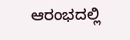ಆರಂಭದಲ್ಲಿ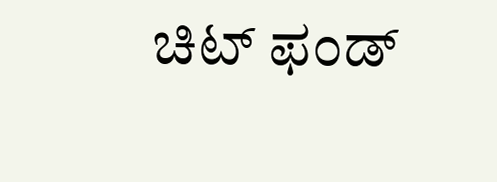ಚಿಟ್ ಫಂಡ್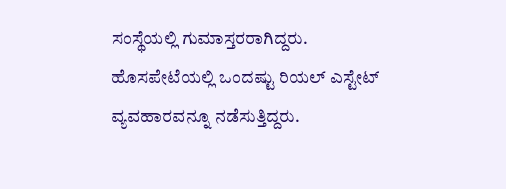ಸಂಸ್ಥೆಯಲ್ಲಿ ಗುಮಾಸ್ತರರಾಗಿದ್ದರು. ಹೊಸಪೇಟೆಯಲ್ಲಿ ಒಂದಷ್ಟು ರಿಯಲ್ ಎಸ್ಟೇಟ್ ವ್ಯವಹಾರವನ್ನೂ ನಡೆಸುತ್ತಿದ್ದರು.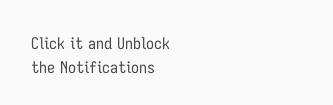Click it and Unblock the Notifications